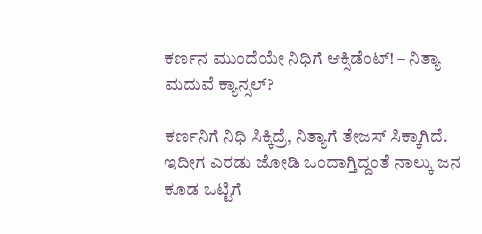ಕರ್ಣನ ಮುಂದೆಯೇ ನಿಧಿಗೆ ಆಕ್ಸಿಡೆಂಟ್! – ನಿತ್ಯಾ ಮದುವೆ ಕ್ಯಾನ್ಸಲ್?

ಕರ್ಣನಿಗೆ ನಿಧಿ ಸಿಕ್ಕಿದ್ರೆ, ನಿತ್ಯಾಗೆ ತೇಜಸ್ ಸಿಕ್ಕಾಗಿದೆ. ಇದೀಗ ಎರಡು ಜೋಡಿ ಒಂದಾಗ್ತಿದ್ದಂತೆ ನಾಲ್ಕು ಜನ ಕೂಡ ಒಟ್ಟಿಗೆ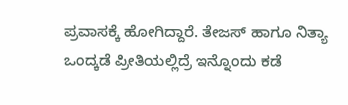ಪ್ರವಾಸಕ್ಕೆ ಹೋಗಿದ್ದಾರೆ. ತೇಜಸ್ ಹಾಗೂ ನಿತ್ಯಾ ಒಂದ್ಕಡೆ ಪ್ರೀತಿಯಲ್ಲಿದ್ರೆ ಇನ್ನೊಂದು ಕಡೆ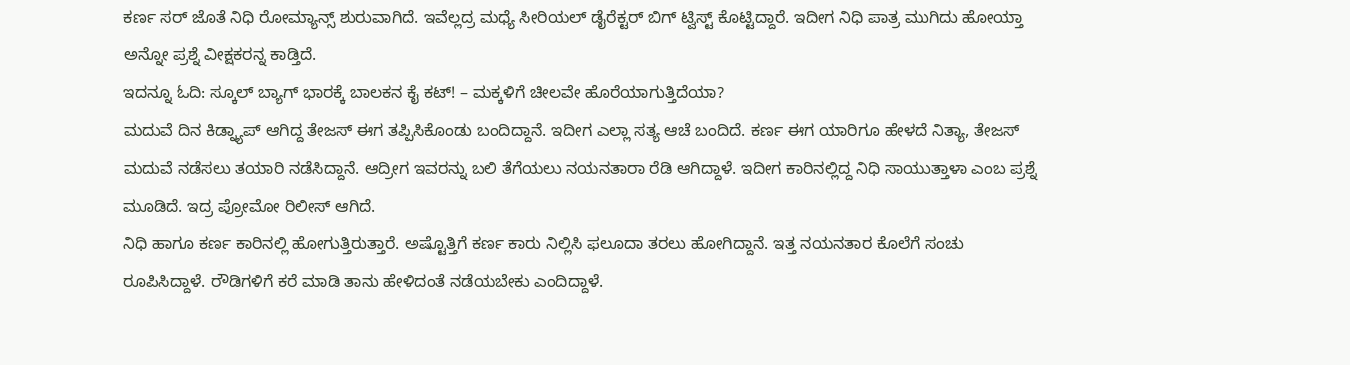ಕರ್ಣ ಸರ್ ಜೊತೆ ನಿಧಿ ರೋಮ್ಯಾನ್ಸ್ ಶುರುವಾಗಿದೆ. ಇವೆಲ್ಲದ್ರ ಮಧ್ಯೆ ಸೀರಿಯಲ್ ಡೈರೆಕ್ಟರ್ ಬಿಗ್ ಟ್ವಿಸ್ಟ್ ಕೊಟ್ಟಿದ್ದಾರೆ. ಇದೀಗ ನಿಧಿ ಪಾತ್ರ ಮುಗಿದು ಹೋಯ್ತಾ ಅನ್ನೋ ಪ್ರಶ್ನೆ ವೀಕ್ಷಕರನ್ನ ಕಾಡ್ತಿದೆ.
ಇದನ್ನೂ ಓದಿ: ಸ್ಕೂಲ್ ಬ್ಯಾಗ್ ಭಾರಕ್ಕೆ ಬಾಲಕನ ಕೈ ಕಟ್! – ಮಕ್ಕಳಿಗೆ ಚೀಲವೇ ಹೊರೆಯಾಗುತ್ತಿದೆಯಾ?
ಮದುವೆ ದಿನ ಕಿಡ್ನ್ಯಾಪ್ ಆಗಿದ್ದ ತೇಜಸ್ ಈಗ ತಪ್ಪಿಸಿಕೊಂಡು ಬಂದಿದ್ದಾನೆ. ಇದೀಗ ಎಲ್ಲಾ ಸತ್ಯ ಆಚೆ ಬಂದಿದೆ. ಕರ್ಣ ಈಗ ಯಾರಿಗೂ ಹೇಳದೆ ನಿತ್ಯಾ, ತೇಜಸ್ ಮದುವೆ ನಡೆಸಲು ತಯಾರಿ ನಡೆಸಿದ್ದಾನೆ. ಆದ್ರೀಗ ಇವರನ್ನು ಬಲಿ ತೆಗೆಯಲು ನಯನತಾರಾ ರೆಡಿ ಆಗಿದ್ದಾಳೆ. ಇದೀಗ ಕಾರಿನಲ್ಲಿದ್ದ ನಿಧಿ ಸಾಯುತ್ತಾಳಾ ಎಂಬ ಪ್ರಶ್ನೆ ಮೂಡಿದೆ. ಇದ್ರ ಪ್ರೋಮೋ ರಿಲೀಸ್ ಆಗಿದೆ.
ನಿಧಿ ಹಾಗೂ ಕರ್ಣ ಕಾರಿನಲ್ಲಿ ಹೋಗುತ್ತಿರುತ್ತಾರೆ. ಅಷ್ಟೊತ್ತಿಗೆ ಕರ್ಣ ಕಾರು ನಿಲ್ಲಿಸಿ ಫಲೂದಾ ತರಲು ಹೋಗಿದ್ದಾನೆ. ಇತ್ತ ನಯನತಾರ ಕೊಲೆಗೆ ಸಂಚು ರೂಪಿಸಿದ್ದಾಳೆ. ರೌಡಿಗಳಿಗೆ ಕರೆ ಮಾಡಿ ತಾನು ಹೇಳಿದಂತೆ ನಡೆಯಬೇಕು ಎಂದಿದ್ದಾಳೆ.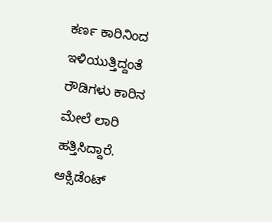ಕರ್ಣ ಕಾರಿನಿಂದ ಇಳಿಯುತ್ತಿದ್ದಂತೆ ರೌಡಿಗಳು ಕಾರಿನ ಮೇಲೆ ಲಾರಿ ಹತ್ತಿಸಿದ್ದಾರೆ. ಆಕ್ಸಿಡೆಂಟ್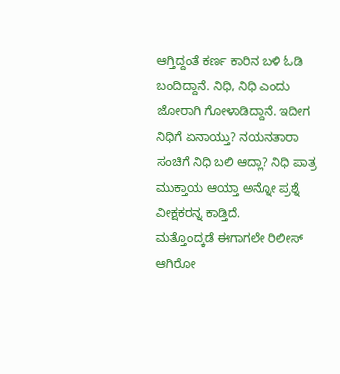ಆಗ್ತಿದ್ದಂತೆ ಕರ್ಣ ಕಾರಿನ ಬಳಿ ಓಡಿ ಬಂದಿದ್ದಾನೆ. ನಿಧಿ, ನಿಧಿ ಎಂದು ಜೋರಾಗಿ ಗೋಳಾಡಿದ್ದಾನೆ. ಇದೀಗ ನಿಧಿಗೆ ಏನಾಯ್ತು? ನಯನತಾರಾ ಸಂಚಿಗೆ ನಿಧಿ ಬಲಿ ಆದ್ಲಾ? ನಿಧಿ ಪಾತ್ರ ಮುಕ್ತಾಯ ಆಯ್ತಾ ಅನ್ನೋ ಪ್ರಶ್ನೆ ವೀಕ್ಷಕರನ್ನ ಕಾಡ್ತಿದೆ.
ಮತ್ತೊಂದ್ಕಡೆ ಈಗಾಗಲೇ ರಿಲೀಸ್ ಆಗಿರೋ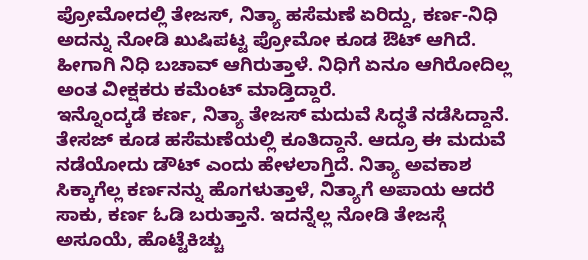ಪ್ರೋಮೋದಲ್ಲಿ ತೇಜಸ್, ನಿತ್ಯಾ ಹಸೆಮಣೆ ಏರಿದ್ದು, ಕರ್ಣ-ನಿಧಿ ಅದನ್ನು ನೋಡಿ ಖುಷಿಪಟ್ಟ ಪ್ರೋಮೋ ಕೂಡ ಔಟ್ ಆಗಿದೆ. ಹೀಗಾಗಿ ನಿಧಿ ಬಚಾವ್ ಆಗಿರುತ್ತಾಳೆ. ನಿಧಿಗೆ ಏನೂ ಆಗಿರೋದಿಲ್ಲ ಅಂತ ವೀಕ್ಷಕರು ಕಮೆಂಟ್ ಮಾಡ್ತಿದ್ದಾರೆ.
ಇನ್ನೊಂದ್ಕಡೆ ಕರ್ಣ, ನಿತ್ಯಾ ತೇಜಸ್ ಮದುವೆ ಸಿದ್ಧತೆ ನಡೆಸಿದ್ದಾನೆ. ತೇಸಜ್ ಕೂಡ ಹಸೆಮಣೆಯಲ್ಲಿ ಕೂತಿದ್ದಾನೆ. ಆದ್ರೂ ಈ ಮದುವೆ ನಡೆಯೋದು ಡೌಟ್ ಎಂದು ಹೇಳಲಾಗ್ತಿದೆ. ನಿತ್ಯಾ ಅವಕಾಶ ಸಿಕ್ಕಾಗೆಲ್ಲ ಕರ್ಣನನ್ನು ಹೊಗಳುತ್ತಾಳೆ, ನಿತ್ಯಾಗೆ ಅಪಾಯ ಆದರೆ ಸಾಕು, ಕರ್ಣ ಓಡಿ ಬರುತ್ತಾನೆ. ಇದನ್ನೆಲ್ಲ ನೋಡಿ ತೇಜಸ್ಗೆ ಅಸೂಯೆ, ಹೊಟ್ಟೆಕಿಚ್ಚು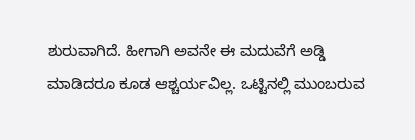ಶುರುವಾಗಿದೆ. ಹೀಗಾಗಿ ಅವನೇ ಈ ಮದುವೆಗೆ ಅಡ್ಡಿ ಮಾಡಿದರೂ ಕೂಡ ಆಶ್ಚರ್ಯವಿಲ್ಲ. ಒಟ್ಟಿನಲ್ಲಿ ಮುಂಬರುವ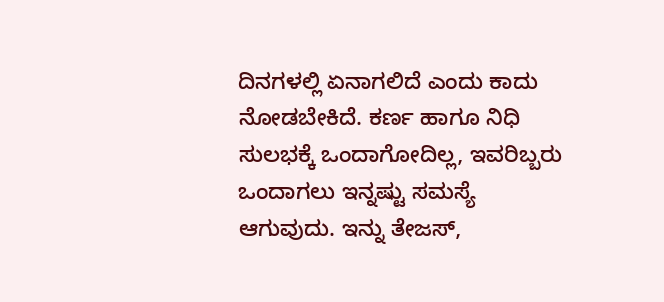ದಿನಗಳಲ್ಲಿ ಏನಾಗಲಿದೆ ಎಂದು ಕಾದು ನೋಡಬೇಕಿದೆ. ಕರ್ಣ ಹಾಗೂ ನಿಧಿ ಸುಲಭಕ್ಕೆ ಒಂದಾಗೋದಿಲ್ಲ, ಇವರಿಬ್ಬರು ಒಂದಾಗಲು ಇನ್ನಷ್ಟು ಸಮಸ್ಯೆ ಆಗುವುದು. ಇನ್ನು ತೇಜಸ್,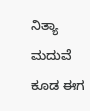ನಿತ್ಯಾ ಮದುವೆ ಕೂಡ ಈಗ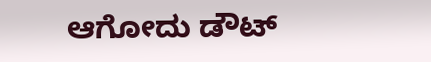ಆಗೋದು ಡೌಟ್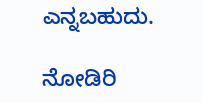ಎನ್ನಬಹುದು.

ನೋಡಿರಿ